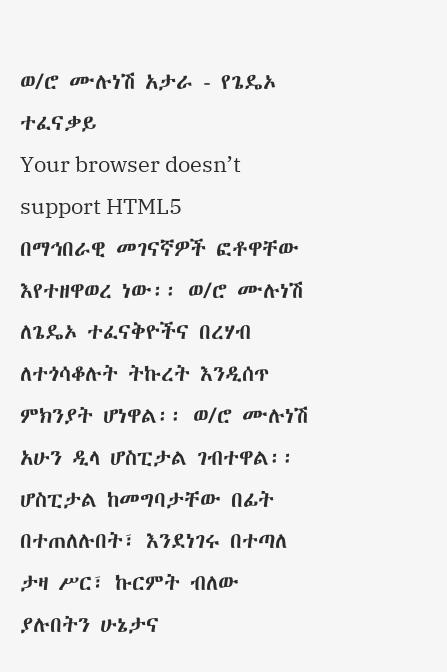ወ/ሮ ሙሉነሽ አታራ - የጌዴኦ ተፈናቃይ
Your browser doesn’t support HTML5
በማኅበራዊ መገናኛዎች ፎቶዋቸው እየተዘዋወረ ነው፡፡ ወ/ሮ ሙሉነሽ ለጌዴኦ ተፈናቅዮችና በረሃብ ለተጎሳቆሉት ትኩረት እንዲሰጥ ምክንያት ሆነዋል፡፡ ወ/ሮ ሙሉነሽ አሁን ዲላ ሆስፒታል ገብተዋል፡፡
ሆስፒታል ከመግባታቸው በፊት በተጠለሉበት፣ እንደነገሩ በተጣለ ታዛ ሥር፣ ኩርምት ብለው ያሉበትን ሁኔታና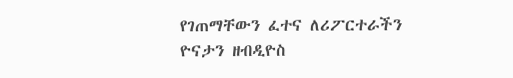የገጠማቸውን ፈተና ለሪፖርተራችን ዮናታን ዘብዲዮስ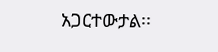አጋርተውታል፡፡